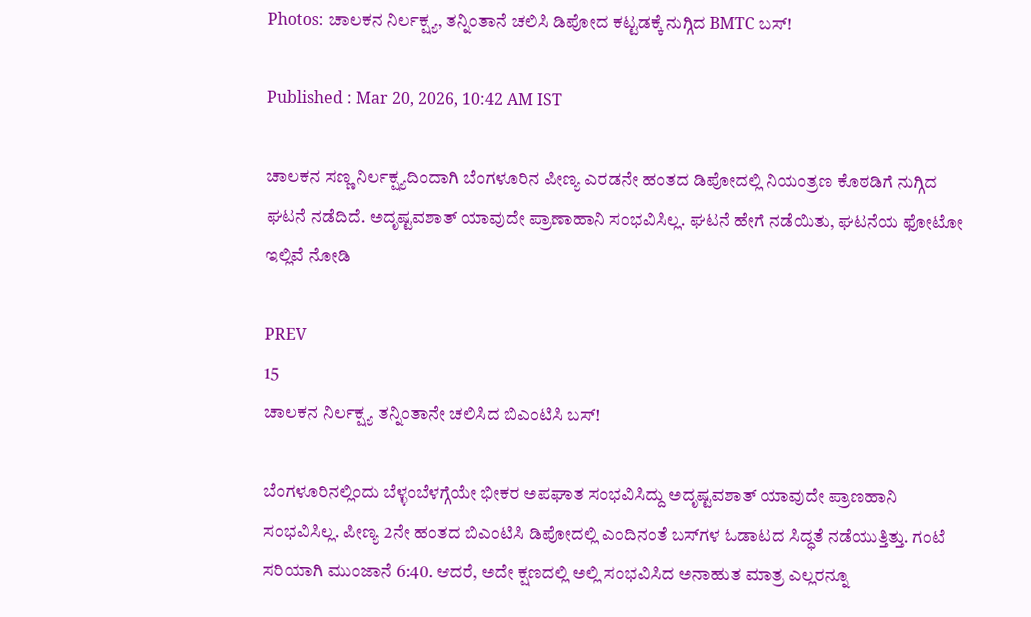Photos: ಚಾಲಕನ ನಿರ್ಲಕ್ಷ್ಯ, ತನ್ನಿಂತಾನೆ ಚಲಿಸಿ ಡಿಪೋದ ಕಟ್ಟಡಕ್ಕೆ ನುಗ್ಗಿದ BMTC ಬಸ್!

Published : Mar 20, 2026, 10:42 AM IST

ಚಾಲಕನ ಸಣ್ಣ ನಿರ್ಲಕ್ಷ್ಯದಿಂದಾಗಿ ಬೆಂಗಳೂರಿನ ಪೀಣ್ಯ ಎರಡನೇ ಹಂತದ ಡಿಪೋದಲ್ಲಿ ನಿಯಂತ್ರಣ ಕೊಠಡಿಗೆ ನುಗ್ಗಿದ ಘಟನೆ ನಡೆದಿದೆ. ಅದೃಷ್ಟವಶಾತ್ ಯಾವುದೇ ಪ್ರಾಣಾಹಾನಿ ಸಂಭವಿಸಿಲ್ಲ. ಘಟನೆ ಹೇಗೆ ನಡೆಯಿತು, ಘಟನೆಯ ಫೋಟೋ ಇಲ್ಲಿವೆ ನೋಡಿ

PREV
15
ಚಾಲಕನ ನಿರ್ಲಕ್ಷ್ಯ ತನ್ನಿಂತಾನೇ ಚಲಿಸಿದ ಬಿಎಂಟಿಸಿ ಬಸ್!

ಬೆಂಗಳೂರಿನಲ್ಲಿಂದು ಬೆಳ್ಳಂಬೆಳಗ್ಗೆಯೇ ಭೀಕರ ಅಪಘಾತ ಸಂಭವಿಸಿದ್ದು ಅದೃಷ್ಟವಶಾತ್ ಯಾವುದೇ ಪ್ರಾಣಹಾನಿ ಸಂಭವಿಸಿಲ್ಲ. ಪೀಣ್ಯ 2ನೇ ಹಂತದ ಬಿಎಂ‌ಟಿಸಿ ಡಿಪೋದಲ್ಲಿ ಎಂದಿನಂತೆ ಬಸ್‌ಗಳ ಓಡಾಟದ ಸಿದ್ಧತೆ ನಡೆಯುತ್ತಿತ್ತು. ಗಂಟೆ ಸರಿಯಾಗಿ ಮುಂಜಾನೆ 6:40. ಆದರೆ, ಅದೇ ಕ್ಷಣದಲ್ಲಿ ಅಲ್ಲಿ ಸಂಭವಿಸಿದ ಅನಾಹುತ ಮಾತ್ರ ಎಲ್ಲರನ್ನೂ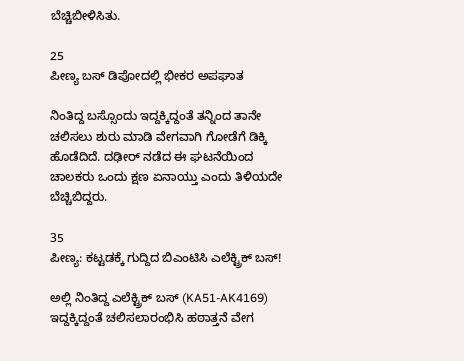ಬೆಚ್ಚಿಬೀಳಿಸಿತು.

25
ಪೀಣ್ಯ ಬಸ್ ಡಿಪೋದಲ್ಲಿ ಭೀಕರ ಅಪಘಾತ

ನಿಂತಿದ್ದ ಬಸ್ಸೊಂದು ಇದ್ದಕ್ಕಿದ್ದಂತೆ ತನ್ನಿಂದ ತಾನೇ ಚಲಿಸಲು ಶುರು ಮಾಡಿ ವೇಗವಾಗಿ ಗೋಡೆಗೆ ಡಿಕ್ಕಿ ಹೊಡೆದಿದೆ. ದಢೀರ್ ನಡೆದ ಈ ಘಟನೆಯಿಂದ ಚಾಲಕರು ಒಂದು ಕ್ಷಣ ಏನಾಯ್ತು ಎಂದು ತಿಳಿಯದೇ ಬೆಚ್ಚಿಬಿದ್ದರು.

35
ಪೀಣ್ಯ: ಕಟ್ಟಡಕ್ಕೆ ಗುದ್ದಿದ ಬಿಎಂಟಿಸಿ ಎಲೆಕ್ಟ್ರಿಕ್ ಬಸ್!

ಅಲ್ಲಿ ನಿಂತಿದ್ದ ಎಲೆಕ್ಟ್ರಿಕ್ ಬಸ್ (KA51-AK4169) ಇದ್ದಕ್ಕಿದ್ದಂತೆ ಚಲಿಸಲಾರಂಭಿಸಿ ಹಠಾತ್ತನೆ ವೇಗ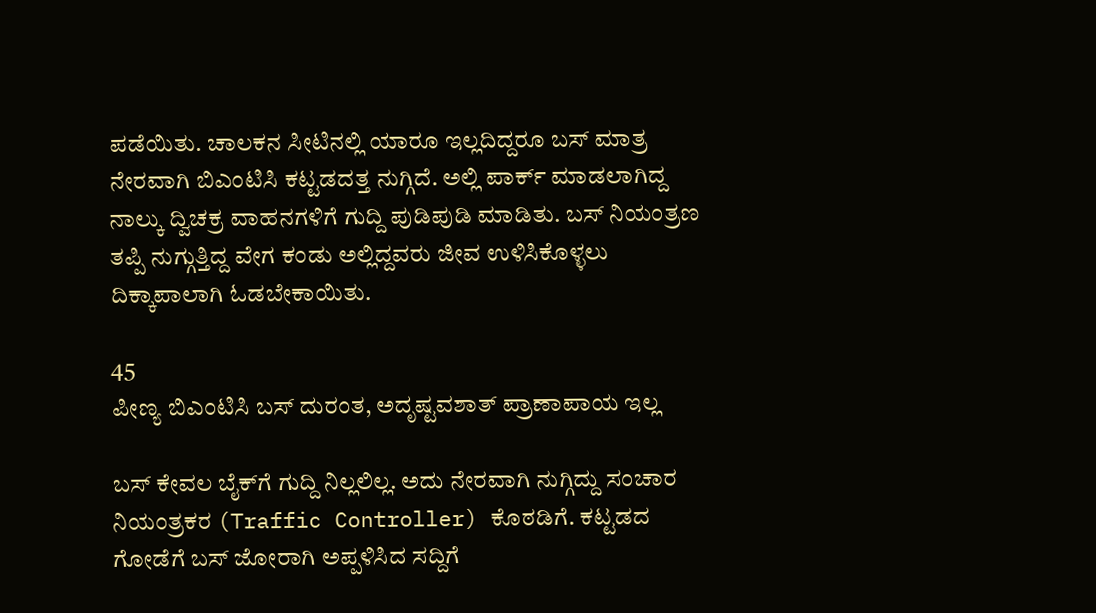ಪಡೆಯಿತು. ಚಾಲಕನ ಸೀಟಿನಲ್ಲಿ ಯಾರೂ ಇಲ್ಲದಿದ್ದರೂ ಬಸ್ ಮಾತ್ರ ನೇರವಾಗಿ ಬಿಎಂಟಿಸಿ ಕಟ್ಟಡದತ್ತ ನುಗ್ಗಿದೆ. ಅಲ್ಲಿ ಪಾರ್ಕ್ ಮಾಡಲಾಗಿದ್ದ ನಾಲ್ಕು ದ್ವಿಚಕ್ರ ವಾಹನಗಳಿಗೆ ಗುದ್ದಿ ಪುಡಿಪುಡಿ ಮಾಡಿತು. ಬಸ್ ನಿಯಂತ್ರಣ ತಪ್ಪಿ ನುಗ್ಗುತ್ತಿದ್ದ ವೇಗ ಕಂಡು ಅಲ್ಲಿದ್ದವರು ಜೀವ ಉಳಿಸಿಕೊಳ್ಳಲು ದಿಕ್ಕಾಪಾಲಾಗಿ ಓಡಬೇಕಾಯಿತು.

45
ಪೀಣ್ಯ ಬಿಎಂಟಿಸಿ ಬಸ್ ದುರಂತ, ಅದೃಷ್ಟವಶಾತ್ ಪ್ರಾಣಾಪಾಯ ಇಲ್ಲ

ಬಸ್ ಕೇವಲ ಬೈಕ್‌ಗೆ ಗುದ್ದಿ ನಿಲ್ಲಲಿಲ್ಲ. ಅದು ನೇರವಾಗಿ ನುಗ್ಗಿದ್ದು ಸಂಚಾರ ನಿಯಂತ್ರಕರ (Traffic Controller) ಕೊಠಡಿಗೆ. ಕಟ್ಟಡದ ಗೋಡೆಗೆ ಬಸ್ ಜೋರಾಗಿ ಅಪ್ಪಳಿಸಿದ ಸದ್ದಿಗೆ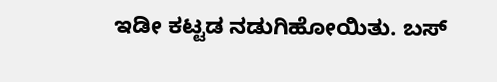ಇಡೀ ಕಟ್ಟಡ ನಡುಗಿಹೋಯಿತು. ಬಸ್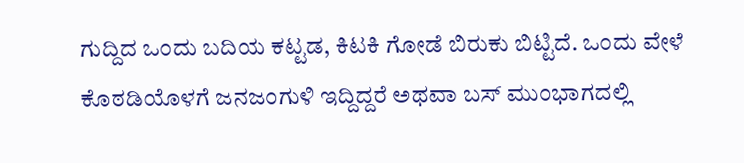ಗುದ್ದಿದ ಒಂದು ಬದಿಯ ಕಟ್ಟಡ, ಕಿಟಕಿ ಗೋಡೆ ಬಿರುಕು ಬಿಟ್ಟಿದೆ. ಒಂದು ವೇಳೆ ಕೊಠಡಿಯೊಳಗೆ ಜನಜಂಗುಳಿ ಇದ್ದಿದ್ದರೆ ಅಥವಾ ಬಸ್ ಮುಂಭಾಗದಲ್ಲಿ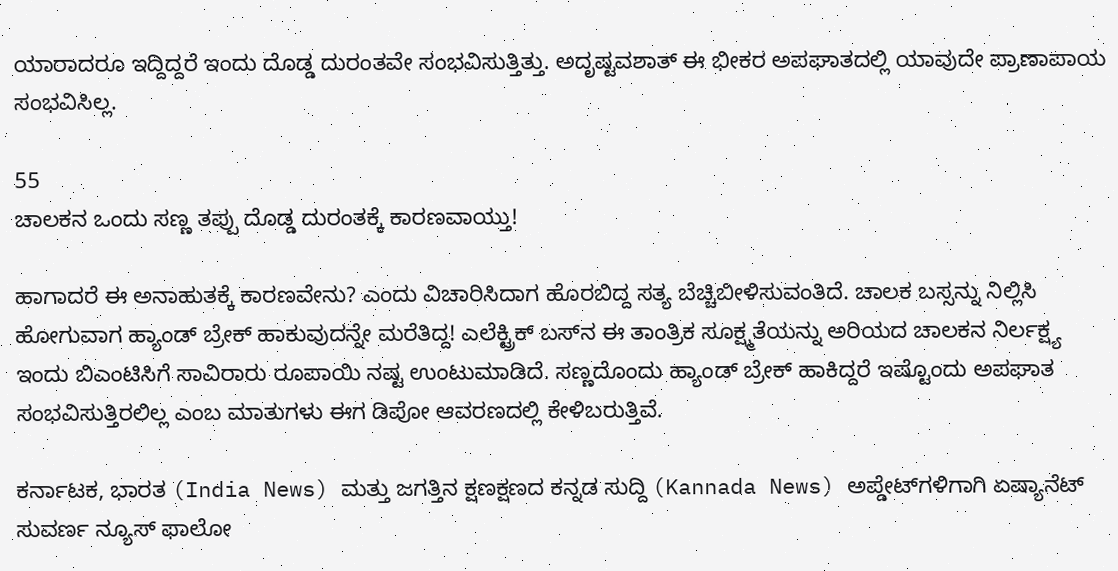ಯಾರಾದರೂ ಇದ್ದಿದ್ದರೆ ಇಂದು ದೊಡ್ಡ ದುರಂತವೇ ಸಂಭವಿಸುತ್ತಿತ್ತು. ಅದೃಷ್ಟವಶಾತ್ ಈ ಭೀಕರ ಅಪಘಾತದಲ್ಲಿ ಯಾವುದೇ ಪ್ರಾಣಾಪಾಯ ಸಂಭವಿಸಿಲ್ಲ.

55
ಚಾಲಕನ ಒಂದು ಸಣ್ಣ ತಪ್ಪು ದೊಡ್ಡ ದುರಂತಕ್ಕೆ ಕಾರಣವಾಯ್ತು!

ಹಾಗಾದರೆ ಈ ಅನಾಹುತಕ್ಕೆ ಕಾರಣವೇನು? ಎಂದು ವಿಚಾರಿಸಿದಾಗ ಹೊರಬಿದ್ದ ಸತ್ಯ ಬೆಚ್ಚಿಬೀಳಿಸುವಂತಿದೆ. ಚಾಲಕ ಬಸ್ಸನ್ನು ನಿಲ್ಲಿಸಿ ಹೋಗುವಾಗ ಹ್ಯಾಂಡ್ ಬ್ರೇಕ್ ಹಾಕುವುದನ್ನೇ ಮರೆತಿದ್ದ! ಎಲೆಕ್ಟ್ರಿಕ್ ಬಸ್‌ನ ಈ ತಾಂತ್ರಿಕ ಸೂಕ್ಷ್ಮತೆಯನ್ನು ಅರಿಯದ ಚಾಲಕನ ನಿರ್ಲಕ್ಷ್ಯ ಇಂದು ಬಿಎಂಟಿಸಿಗೆ ಸಾವಿರಾರು ರೂಪಾಯಿ ನಷ್ಟ ಉಂಟುಮಾಡಿದೆ. ಸಣ್ಣದೊಂದು ಹ್ಯಾಂಡ್ ಬ್ರೇಕ್ ಹಾಕಿದ್ದರೆ ಇಷ್ಟೊಂದು ಅಪಘಾತ ಸಂಭವಿಸುತ್ತಿರಲಿಲ್ಲ ಎಂಬ ಮಾತುಗಳು ಈಗ ಡಿಪೋ ಆವರಣದಲ್ಲಿ ಕೇಳಿಬರುತ್ತಿವೆ.

ಕರ್ನಾಟಕ, ಭಾರತ (India News) ಮತ್ತು ಜಗತ್ತಿನ ಕ್ಷಣಕ್ಷಣದ ಕನ್ನಡ ಸುದ್ದಿ (Kannada News) ಅಪ್ಡೇಟ್‌ಗಳಿಗಾಗಿ ಏಷ್ಯಾನೆಟ್ ಸುವರ್ಣ ನ್ಯೂಸ್‌ ಫಾಲೋ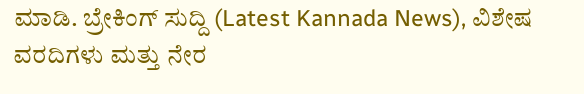ಮಾಡಿ. ಬ್ರೇಕಿಂಗ್ ಸುದ್ದಿ (Latest Kannada News), ವಿಶೇಷ ವರದಿಗಳು ಮತ್ತು ನೇರ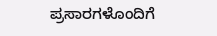ಪ್ರಸಾರಗಳೊಂದಿಗೆ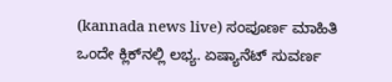(kannada news live) ಸಂಪೂರ್ಣ ಮಾಹಿತಿ ಒಂದೇ ಕ್ಲಿಕ್‌ನಲ್ಲಿ ಲಭ್ಯ. ಏಷ್ಯಾನೆಟ್ ಸುವರ್ಣ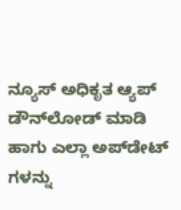ನ್ಯೂಸ್ ಅಧಿಕೃತ ಆ್ಯಪ್ ಡೌನ್‌ಲೋಡ್ ಮಾಡಿ ಹಾಗು ಎಲ್ಲಾ ಅಪ್‌ಡೇಟ್ ಗಳನ್ನು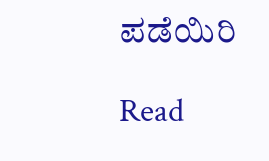ಪಡೆಯಿರಿ

Read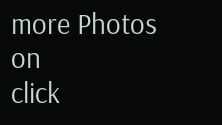more Photos on
click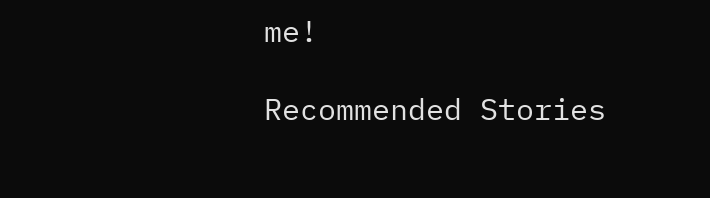me!

Recommended Stories